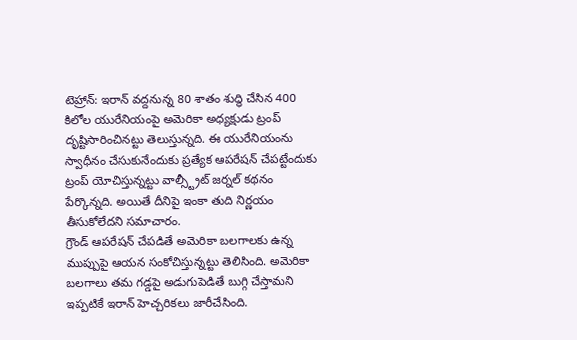టెహ్రాన్: ఇరాన్ వద్దనున్న 80 శాతం శుద్ధి చేసిన 400 కిలోల యురేనియంపై అమెరికా అధ్యక్షుడు ట్రంప్ దృష్టిసారించినట్టు తెలుస్తున్నది. ఈ యురేనియంను స్వాధీనం చేసుకునేందుకు ప్రత్యేక ఆపరేషన్ చేపట్టేందుకు ట్రంప్ యోచిస్తున్నట్టు వాల్స్ట్రీట్ జర్నల్ కథనం పేర్కొన్నది. అయితే దీనిపై ఇంకా తుది నిర్ణయం తీసుకోలేదని సమాచారం.
గ్రౌండ్ ఆపరేషన్ చేపడితే అమెరికా బలగాలకు ఉన్న ముప్పుపై ఆయన సంకోచిస్తున్నట్టు తెలిసింది. అమెరికా బలగాలు తమ గడ్డపై అడుగుపెడితే బుగ్గి చేస్తామని ఇప్పటికే ఇరాన్ హెచ్చరికలు జారీచేసింది.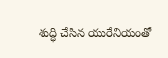శుద్ధి చేసిన యురేనియంతో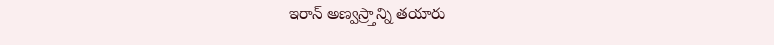ఇరాన్ అణ్వస్ర్తాన్ని తయారు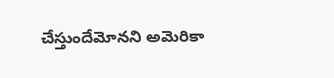చేస్తుందేమోనని అమెరికా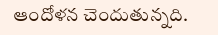ఆందోళన చెందుతున్నది.